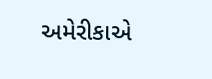અમેરીકાએ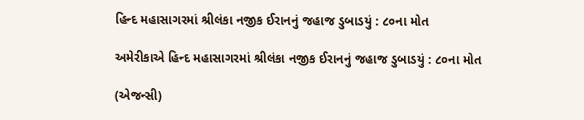હિન્દ મહાસાગરમાં શ્રીલંકા નજીક ઈરાનનું જહાજ ડુબાડયું : ૮૦ના મોત

અમેરીકાએ હિન્દ મહાસાગરમાં શ્રીલંકા નજીક ઈરાનનું જહાજ ડુબાડયું : ૮૦ના મોત

(એજન્સી)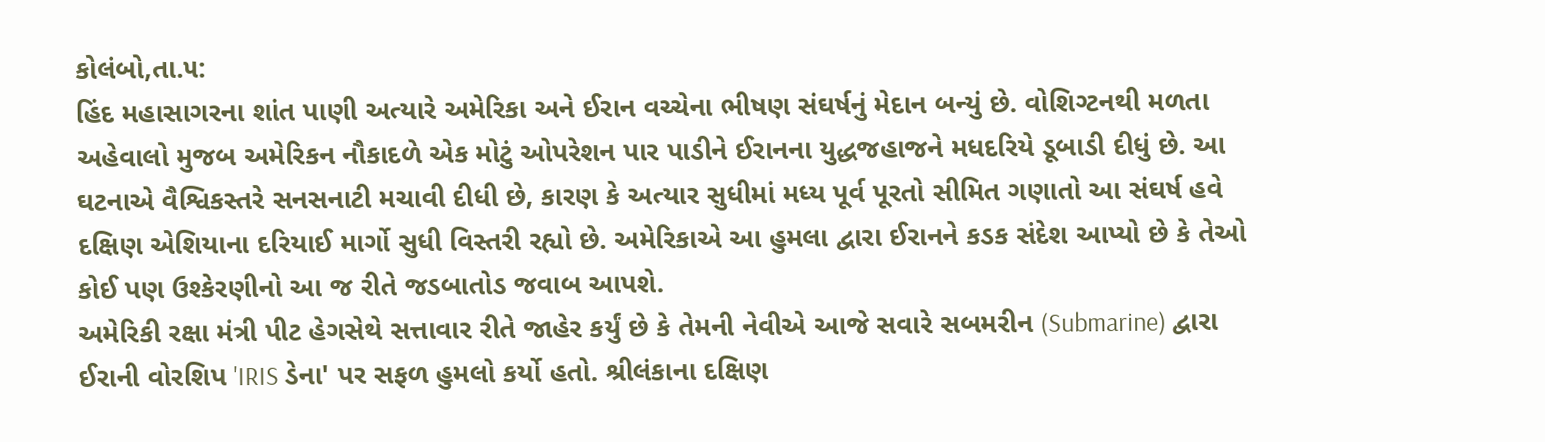કોલંબો,તા.૫:
હિંદ મહાસાગરના શાંત પાણી અત્યારે અમેરિકા અને ઈરાન વચ્ચેના ભીષણ સંઘર્ષનું મેદાન બન્યું છે. વોશિગ્ટનથી મળતા અહેવાલો મુજબ અમેરિકન નૌકાદળે એક મોટું ઓપરેશન પાર પાડીને ઈરાનના યુદ્ધજહાજને મધદરિયે ડૂબાડી દીધું છે. આ ઘટનાએ વૈશ્વિકસ્તરે સનસનાટી મચાવી દીધી છે, કારણ કે અત્યાર સુધીમાં મધ્ય પૂર્વ પૂરતો સીમિત ગણાતો આ સંઘર્ષ હવે દક્ષિણ એશિયાના દરિયાઈ માર્ગો સુધી વિસ્તરી રહ્યો છે. અમેરિકાએ આ હુમલા દ્વારા ઈરાનને કડક સંદેશ આપ્યો છે કે તેઓ કોઈ પણ ઉશ્કેરણીનો આ જ રીતે જડબાતોડ જવાબ આપશે.
અમેરિકી રક્ષા મંત્રી પીટ હેગસેથે સત્તાવાર રીતે જાહેર કર્યું છે કે તેમની નેવીએ આજે સવારે સબમરીન (Submarine) દ્વારા ઈરાની વોરશિપ 'IRIS ડેના' પર સફળ હુમલો કર્યો હતો. શ્રીલંકાના દક્ષિણ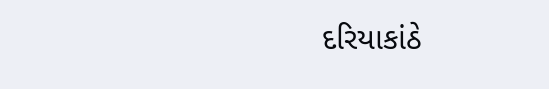દરિયાકાંઠે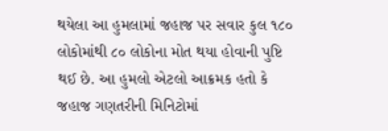થયેલા આ હુમલામાં જહાજ પર સવાર કુલ ૧૮૦ લોકોમાંથી ૮૦ લોકોના મોત થયા હોવાની પુષ્ટિ થઈ છે. આ હુમલો એટલો આક્રમક હતો કે જહાજ ગણતરીની મિનિટોમાં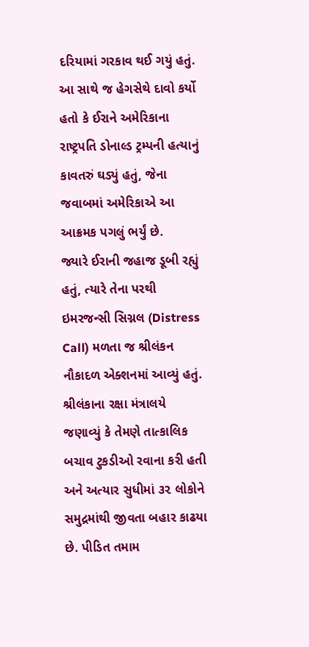દરિયામાં ગરકાવ થઈ ગયું હતું. આ સાથે જ હેગસેથે દાવો કર્યો હતો કે ઈરાને અમેરિકાના રાષ્ટ્રપતિ ડોનાલ્ડ ટ્રમ્પની હત્યાનું કાવતરું ઘડ્યું હતું, જેના જવાબમાં અમેરિકાએ આ આક્રમક પગલું ભર્યું છે.
જ્યારે ઈરાની જહાજ ડૂબી રહ્યું હતું, ત્યારે તેના પરથી ઇમરજન્સી સિગ્નલ (Distress Call) મળતા જ શ્રીલંકન નૌકાદળ એક્શનમાં આવ્યું હતું. શ્રીલંકાના રક્ષા મંત્રાલયે જણાવ્યું કે તેમણે તાત્કાલિક બચાવ ટુકડીઓ રવાના કરી હતી અને અત્યાર સુધીમાં ૩૨ લોકોને સમુદ્રમાંથી જીવતા બહાર કાઢયા છે. પીડિત તમામ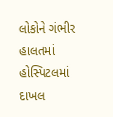લોકોને ગંભીર હાલતમાં હોસ્પિટલમાં દાખલ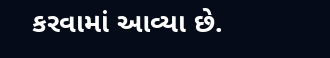કરવામાં આવ્યા છે.